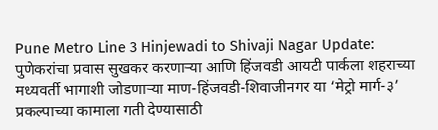Pune Metro Line 3 Hinjewadi to Shivaji Nagar Update: पुणेकरांचा प्रवास सुखकर करणाऱ्या आणि हिंजवडी आयटी पार्कला शहराच्या मध्यवर्ती भागाशी जोडणाऱ्या माण-हिंजवडी-शिवाजीनगर या ‘मेट्रो मार्ग-३’ प्रकल्पाच्या कामाला गती देण्यासाठी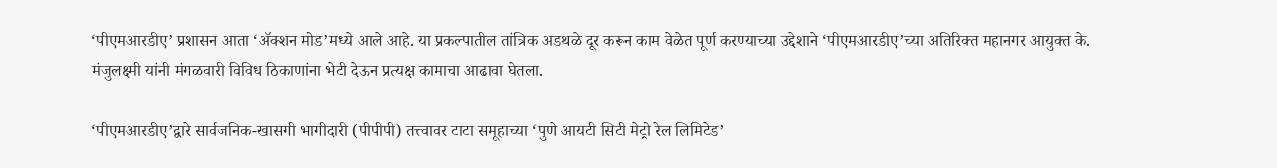‘पीएमआरडीए’ प्रशासन आता ‘ॲक्शन मोड’मध्ये आले आहे. या प्रकल्पातील तांत्रिक अडथळे दूर करून काम वेळेत पूर्ण करण्याच्या उद्देशाने ‘पीएमआरडीए’च्या अतिरिक्त महानगर आयुक्त के. मंजुलक्ष्मी यांनी मंगळवारी विविध ठिकाणांना भेटी देऊन प्रत्यक्ष कामाचा आढावा घेतला.

‘पीएमआरडीए’द्वारे सार्वजनिक-खासगी भागीदारी (पीपीपी) तत्त्वावर टाटा समूहाच्या ‘पुणे आयटी सिटी मेट्रो रेल लिमिटेड’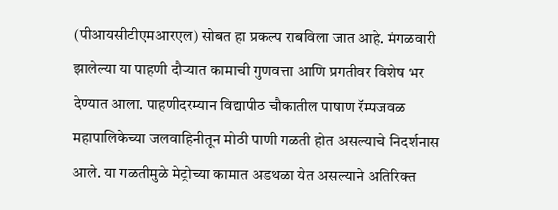(पीआयसीटीएमआरएल) सोबत हा प्रकल्प राबविला जात आहे. मंगळवारी झालेल्या या पाहणी दौऱ्यात कामाची गुणवत्ता आणि प्रगतीवर विशेष भर देण्यात आला. पाहणीदरम्यान विद्यापीठ चौकातील पाषाण रॅम्पजवळ महापालिकेच्या जलवाहिनीतून मोठी पाणी गळती होत असल्याचे निदर्शनास आले. या गळतीमुळे मेट्रोच्या कामात अडथळा येत असल्याने अतिरिक्त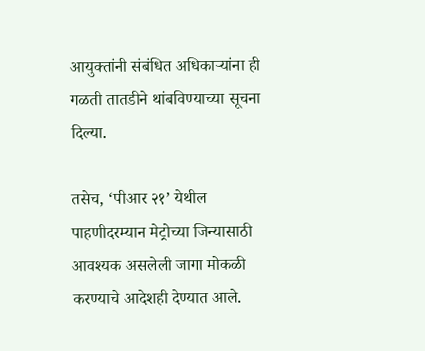आयुक्तांनी संबंधित अधिकाऱ्यांना ही गळती तातडीने थांबविण्याच्या सूचना दिल्या.

तसेच, ‘पीआर २१’ येथील पाहणीदरम्यान मेट्रोच्या जिन्यासाठी आवश्यक असलेली जागा मोकळी करण्याचे आदेशही देण्यात आले.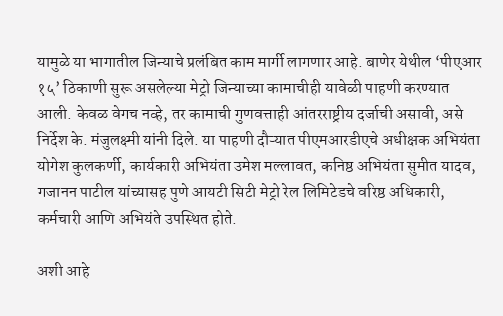यामुळे या भागातील जिन्याचे प्रलंबित काम मार्गी लागणार आहे. बाणेर येथील ‘पीएआर १५’ ठिकाणी सुरू असलेल्या मेट्रो जिन्याच्या कामाचीही यावेळी पाहणी करण्यात आली. केवळ वेगच नव्हे, तर कामाची गुणवत्ताही आंतरराष्ट्रीय दर्जाची असावी, असे निर्देश के. मंजुलक्ष्मी यांनी दिले. या पाहणी दौऱ्यात पीएमआरडीएचे अधीक्षक अभियंता योगेश कुलकर्णी, कार्यकारी अभियंता उमेश मल्लावत, कनिष्ठ अभियंता सुमीत यादव, गजानन पाटील यांच्यासह पुणे आयटी सिटी मेट्रो रेल लिमिटेडचे वरिष्ठ अधिकारी, कर्मचारी आणि अभियंते उपस्थित होते.

अशी आहे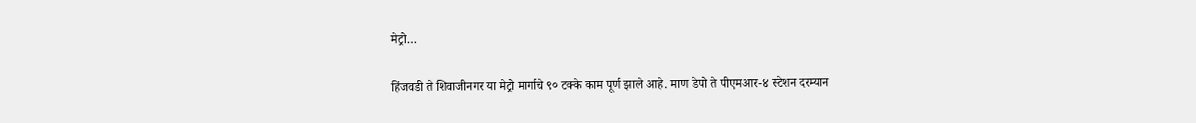मेट्रो…

हिंजवडी ते शिवाजीनगर या मेट्रो मार्गाचे ९० टक्के काम पूर्ण झाले आहे. माण डेपो ते पीएमआर-४ स्टेशन दरम्यान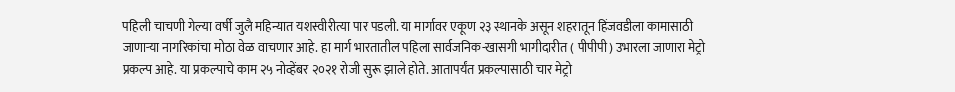पहिली चाचणी गेल्या वर्षी जुलै महिन्यात यशस्वीरीत्या पार पडली. या मार्गावर एकूण २३ स्थानके असून शहरातून हिंजवडीला कामासाठी जाणाऱ्या नागरिकांचा मोठा वेळ वाचणार आहे. हा मार्ग भारतातील पहिला सार्वजनिक-खासगी भागीदारीत ( पीपीपी) उभारला जाणारा मेट्रो प्रकल्प आहे. या प्रकल्पाचे काम २५ नोव्हेंबर २०२१ रोजी सुरू झाले होते. आतापर्यंत प्रकल्पासाठी चार मेट्रो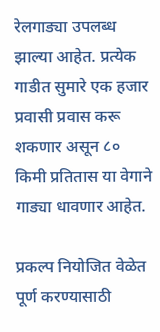रेलगाड्या उपलब्ध झाल्या आहेत. प्रत्येक गाडीत सुमारे एक हजार प्रवासी प्रवास करू शकणार असून ८० किमी प्रतितास या वेगाने गाड्या धावणार आहेत.

प्रकल्प नियोजित वेळेत पूर्ण करण्यासाठी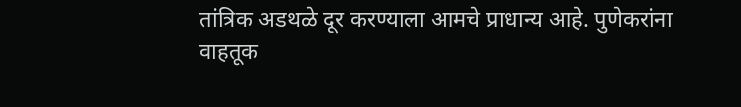तांत्रिक अडथळे दूर करण्याला आमचे प्राधान्य आहे. पुणेकरांना वाहतूक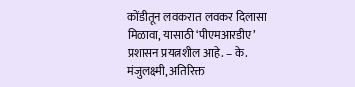कोंडीतून लवकरात लवकर दिलासा मिळावा, यासाठी ‘पीएमआरडीए’ प्रशासन प्रयत्नशील आहे. – के. मंजुलक्ष्मी, अतिरिक्त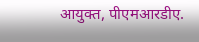आयुक्त, पीएमआरडीए.